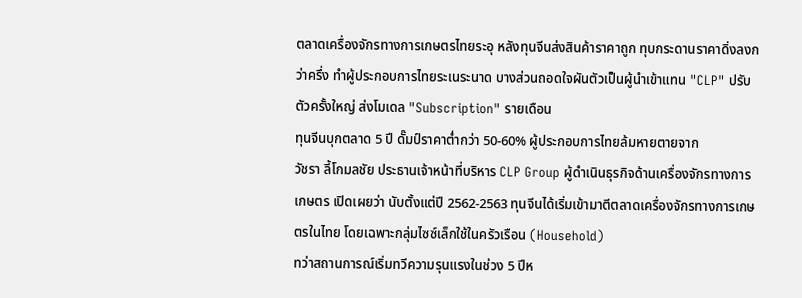ตลาดเครื่องจักรทางการเกษตรไทยระอุ หลังทุนจีนส่งสินค้าราคาถูก ทุบกระดานราคาดิ่งลงกว่าครึ่ง ทำผู้ประกอบการไทยระเนระนาด บางส่วนถอดใจผันตัวเป็นผู้นำเข้าแทน "CLP" ปรับตัวครั้งใหญ่ ส่งโมเดล "Subscription" รายเดือน
ทุนจีนบุกตลาด 5 ปี ดั๊มป์ราคาต่ำกว่า 50-60% ผู้ประกอบการไทยล้มหายตายจาก
วัชรา ลี้โกมลชัย ประธานเจ้าหน้าที่บริหาร CLP Group ผู้ดำเนินธุรกิจด้านเครื่องจักรทางการเกษตร เปิดเผยว่า นับตั้งแต่ปี 2562-2563 ทุนจีนได้เริ่มเข้ามาตีตลาดเครื่องจักรทางการเกษตรในไทย โดยเฉพาะกลุ่มไซซ์เล็กใช้ในครัวเรือน (Household)
ทว่าสถานการณ์เริ่มทวีความรุนแรงในช่วง 5 ปีห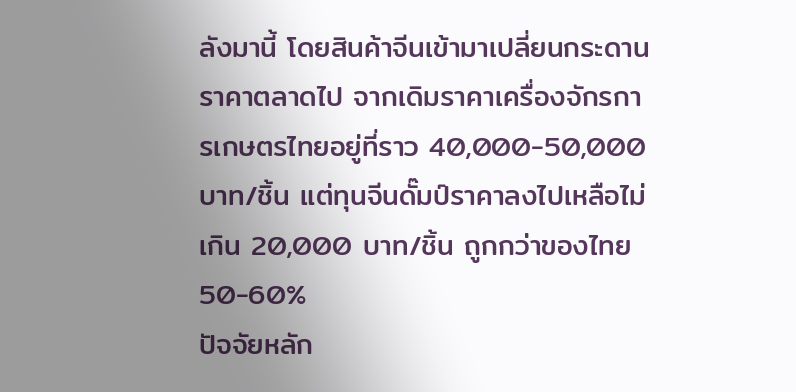ลังมานี้ โดยสินค้าจีนเข้ามาเปลี่ยนกระดานราคาตลาดไป จากเดิมราคาเครื่องจักรการเกษตรไทยอยู่ที่ราว 40,000-50,000 บาท/ชิ้น แต่ทุนจีนดั๊มป์ราคาลงไปเหลือไม่เกิน 20,000 บาท/ชิ้น ถูกกว่าของไทย 50-60%
ปัจจัยหลัก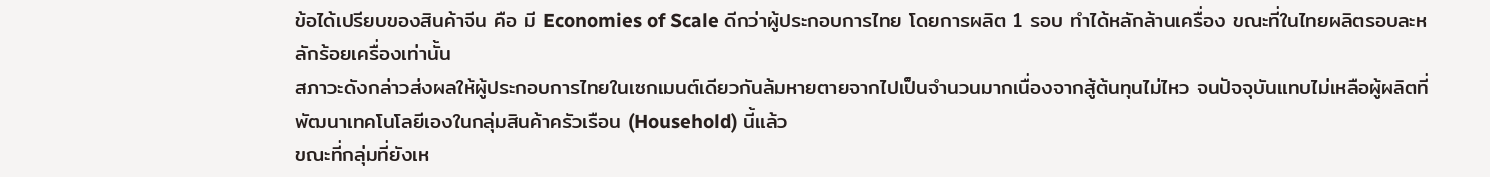ข้อได้เปรียบของสินค้าจีน คือ มี Economies of Scale ดีกว่าผู้ประกอบการไทย โดยการผลิต 1 รอบ ทำได้หลักล้านเครื่อง ขณะที่ในไทยผลิตรอบละหลักร้อยเครื่องเท่านั้น
สภาวะดังกล่าวส่งผลให้ผู้ประกอบการไทยในเซกเมนต์เดียวกันล้มหายตายจากไปเป็นจำนวนมากเนื่องจากสู้ต้นทุนไม่ไหว จนปัจจุบันแทบไม่เหลือผู้ผลิตที่พัฒนาเทคโนโลยีเองในกลุ่มสินค้าครัวเรือน (Household) นี้แล้ว
ขณะที่กลุ่มที่ยังเห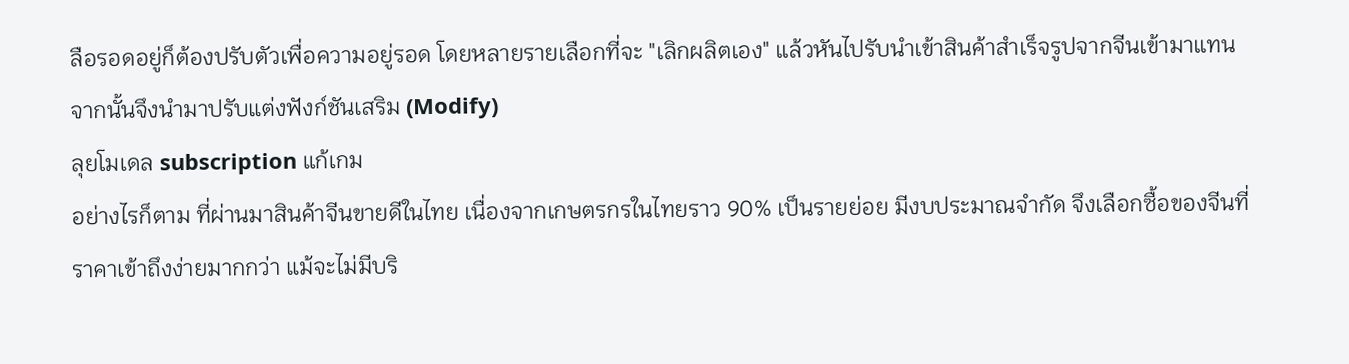ลือรอดอยู่ก็ต้องปรับตัวเพื่อความอยู่รอด โดยหลายรายเลือกที่จะ "เลิกผลิตเอง" แล้วหันไปรับนำเข้าสินค้าสำเร็จรูปจากจีนเข้ามาแทน จากนั้นจึงนำมาปรับแต่งฟังก์ชันเสริม (Modify)
ลุยโมเดล subscription แก้เกม
อย่างไรก็ตาม ที่ผ่านมาสินค้าจีนขายดีในไทย เนื่องจากเกษตรกรในไทยราว 90% เป็นรายย่อย มีงบประมาณจำกัด จึงเลือกซื้อของจีนที่ราคาเข้าถึงง่ายมากกว่า แม้จะไม่มีบริ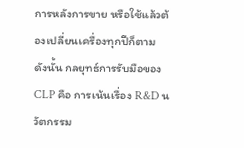การหลังการขาย หรือใช้แล้วต้องเปลี่ยนเครื่องทุกปีก็ตาม
ดังนั้น กลยุทธ์การรับมือของ CLP คือ การเน้นเรื่อง R&D นวัตกรรม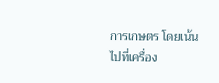การเกษตร โดยเน้นไปที่เครื่อง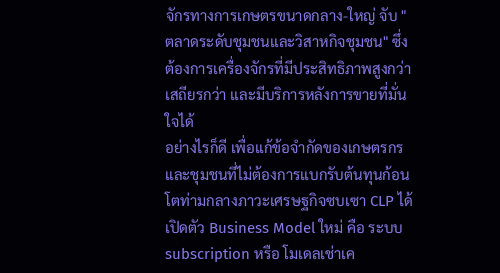จักรทางการเกษตรขนาดกลาง-ใหญ่ จับ "ตลาดระดับชุมชนและวิสาหกิจชุมชน" ซึ่งต้องการเครื่องจักรที่มีประสิทธิภาพสูงกว่า เสถียรกว่า และมีบริการหลังการขายที่มั่นใจได้
อย่างไรก็ดี เพื่อแก้ข้อจำกัดของเกษตรกรและชุมชนที่ไม่ต้องการแบกรับต้นทุนก้อนโตท่ามกลางภาวะเศรษฐกิจซบเซา CLP ได้เปิดตัว Business Model ใหม่ คือ ระบบ subscription หรือ โมเดลเช่าเค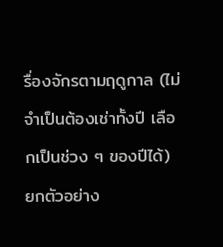รื่องจักรตามฤดูกาล (ไม่จำเป็นต้องเช่าทั้งปี เลือกเป็นช่วง ๆ ของปีได้)
ยกตัวอย่าง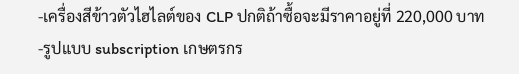-เครื่องสีข้าวตัวไฮไลต์ของ CLP ปกติถ้าซื้อจะมีราคาอยู่ที่ 220,000 บาท
-รูปแบบ subscription เกษตรกร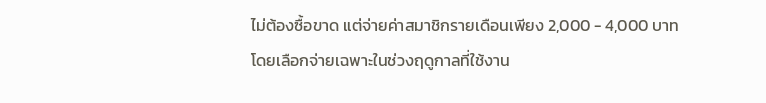ไม่ต้องซื้อขาด แต่จ่ายค่าสมาชิกรายเดือนเพียง 2,000 - 4,000 บาท โดยเลือกจ่ายเฉพาะในช่วงฤดูกาลที่ใช้งาน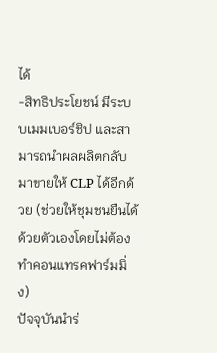ได้
-สิทธิประโยชน์ มีระบบเมมเบอร์ชิป และสามารถนำผลผลิตกลับมาขายให้ CLP ได้อีกด้วย (ช่วยให้ชุมชนยืนได้ด้วยตัวเองโดยไม่ต้องทำคอนแทรคฟาร์มมิ่ง)
ปัจจุบันนำร่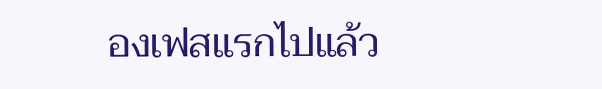องเฟสแรกไปแล้ว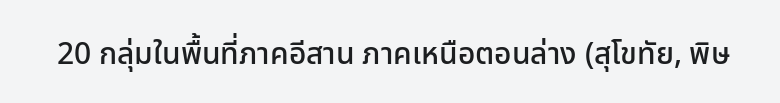20 กลุ่มในพื้นที่ภาคอีสาน ภาคเหนือตอนล่าง (สุโขทัย, พิษ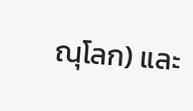ณุโลก) และ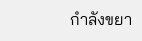กำลังขยา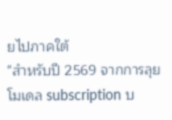ยไปภาคใต้
"สำหรับปี 2569 จากการลุยโมเดล subscription บ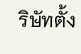ริษัทตั้ง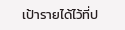เป้ารายได้ไว้ที่ป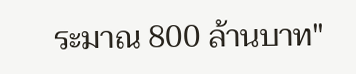ระมาณ 800 ล้านบาท"